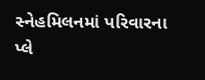સ્નેહમિલનમાં પરિવારના પ્લે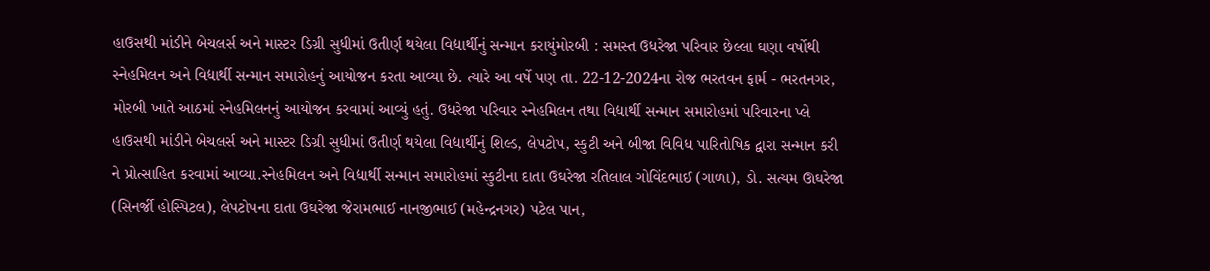હાઉસથી માંડીને બેચલર્સ અને માસ્ટર ડિગ્રી સુધીમાં ઉતીર્ણ થયેલા વિદ્યાર્થીનું સન્માન કરાયુંમોરબી : સમસ્ત ઉધરેજા પરિવાર છેલ્લા ઘણા વર્ષોથી સ્નેહમિલન અને વિદ્યાર્થી સન્માન સમારોહનું આયોજન કરતા આવ્યા છે. ત્યારે આ વર્ષે પણ તા. 22-12-2024ના રોજ ભરતવન ફાર્મ - ભરતનગર, મોરબી ખાતે આઠમાં સ્નેહમિલનનું આયોજન કરવામાં આવ્યું હતું. ઉધરેજા પરિવાર સ્નેહમિલન તથા વિદ્યાર્થી સન્માન સમારોહમાં પરિવારના પ્લે હાઉસથી માંડીને બેચલર્સ અને માસ્ટર ડિગ્રી સુધીમાં ઉતીર્ણ થયેલા વિદ્યાર્થીનું શિલ્ડ, લેપટોપ, સ્કુટી અને બીજા વિવિધ પારિતોષિક દ્વારા સન્માન કરી ને પ્રોત્સાહિત કરવામાં આવ્યા.સ્નેહમિલન અને વિદ્યાર્થી સન્માન સમારોહમાં સ્કુટીના દાતા ઉઘરેજા રતિલાલ ગોવિંદભાઈ (ગાળા), ડો. સત્યમ ઊઘરેજા (સિનર્જી હોસ્પિટલ), લેપટોપના દાતા ઉઘરેજા જેરામભાઈ નાનજીભાઈ (મહેન્દ્રનગર) પટેલ પાન,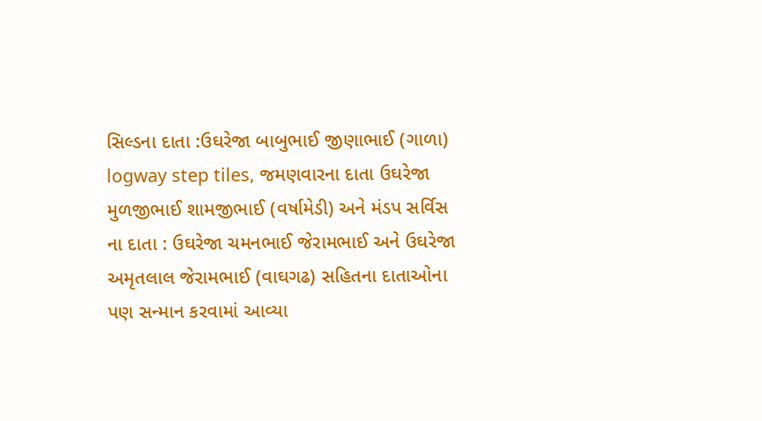સિલ્ડના દાતા :ઉઘરેજા બાબુભાઈ જીણાભાઈ (ગાળા) logway step tiles, જમણવારના દાતા ઉઘરેજા મુળજીભાઈ શામજીભાઈ (વર્ષામેડી) અને મંડપ સર્વિસ ના દાતા : ઉઘરેજા ચમનભાઈ જેરામભાઈ અને ઉઘરેજા અમૃતલાલ જેરામભાઈ (વાઘગઢ) સહિતના દાતાઓના પણ સન્માન કરવામાં આવ્યા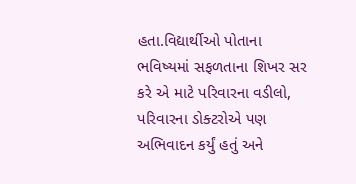હતા.વિદ્યાર્થીઓ પોતાના ભવિષ્યમાં સફળતાના શિખર સર કરે એ માટે પરિવારના વડીલો, પરિવારના ડોક્ટરોએ પણ અભિવાદન કર્યું હતું અને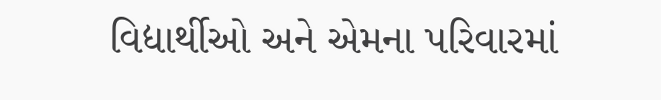વિદ્યાર્થીઓ અને એમના પરિવારમાં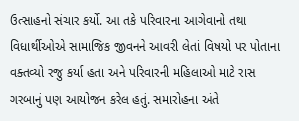ઉત્સાહનો સંચાર કર્યો. આ તકે પરિવારના આગેવાનો તથા વિધાર્થીઓએ સામાજિક જીવનને આવરી લેતાં વિષયો પર પોતાના વક્તવ્યો રજુ કર્યા હતા અને પરિવારની મહિલાઓ માટે રાસ ગરબાનું પણ આયોજન કરેલ હતું. સમારોહના અંતે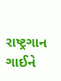રાષ્ટ્રગાન ગાઈને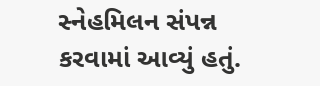સ્નેહમિલન સંપન્ન કરવામાં આવ્યું હતું.